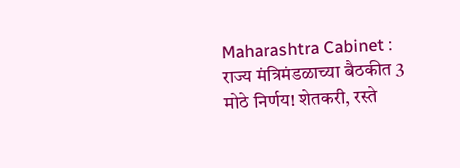Maharashtra Cabinet : राज्य मंत्रिमंडळाच्या बैठकीत 3 मोठे निर्णय! शेतकरी, रस्ते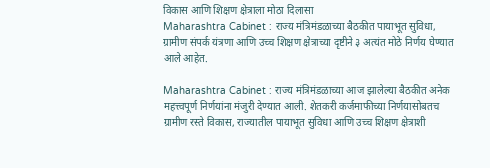विकास आणि शिक्षण क्षेत्राला मोठा दिलासा
Maharashtra Cabinet : राज्य मंत्रिमंडळाच्या बैठकीत पायाभूत सुविधा, ग्रामीण संपर्क यंत्रणा आणि उच्च शिक्षण क्षेत्राच्या दृष्टीने ३ अत्यंत मोठे निर्णय घेण्यात आले आहेत.

Maharashtra Cabinet : राज्य मंत्रिमंडळाच्या आज झालेल्या बैठकीत अनेक महत्त्वपूर्ण निर्णयांना मंजुरी देण्यात आली. शेतकरी कर्जमाफीच्या निर्णयासोबतच ग्रामीण रस्ते विकास, राज्यातील पायाभूत सुविधा आणि उच्च शिक्षण क्षेत्राशी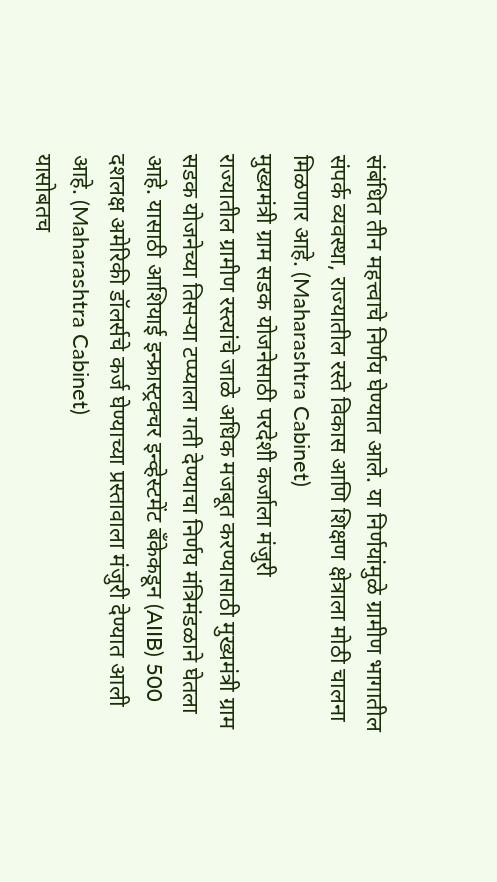संबंधित तीन महत्त्वाचे निर्णय घेण्यात आले. या निर्णयांमुळे ग्रामीण भागातील संपर्क व्यवस्था, राज्यातील रस्ते विकास आणि शिक्षण क्षेत्राला मोठी चालना मिळणार आहे. (Maharashtra Cabinet)
मुख्यमंत्री ग्राम सडक योजनेसाठी परदेशी कर्जाला मंजुरी
राज्यातील ग्रामीण रस्त्यांचे जाळे अधिक मजबूत करण्यासाठी मुख्यमंत्री ग्राम सडक योजनेच्या तिसऱ्या टप्प्याला गती देण्याचा निर्णय मंत्रिमंडळाने घेतला आहे. यासाठी आशियाई इन्फ्रास्ट्रक्चर इन्व्हेस्टमेंट बँकेकडून (AIIB) 500 दशलक्ष अमेरिकी डॉलर्सचे कर्ज घेण्याच्या प्रस्तावाला मंजुरी देण्यात आली आहे. (Maharashtra Cabinet)
यासोबतच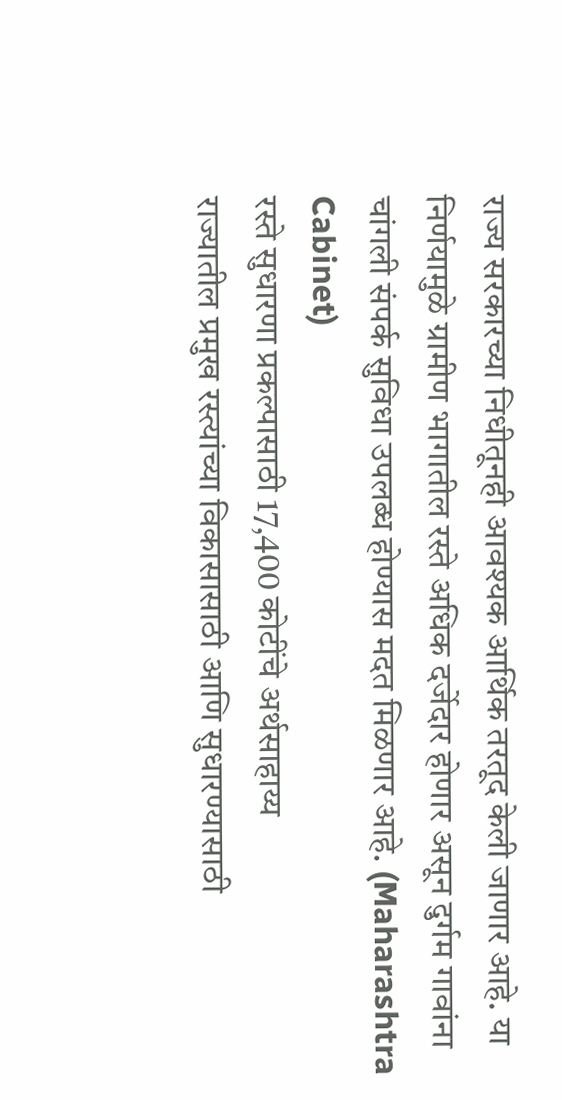राज्य सरकारच्या निधीतूनही आवश्यक आर्थिक तरतूद केली जाणार आहे. या निर्णयामुळे ग्रामीण भागातील रस्ते अधिक दर्जेदार होणार असून दुर्गम गावांना चांगली संपर्क सुविधा उपलब्ध होण्यास मदत मिळणार आहे. (Maharashtra Cabinet)
रस्ते सुधारणा प्रकल्पासाठी 17,400 कोटींचे अर्थसाहाय्य
राज्यातील प्रमुख रस्त्यांच्या विकासासाठी आणि सुधारण्यासाठी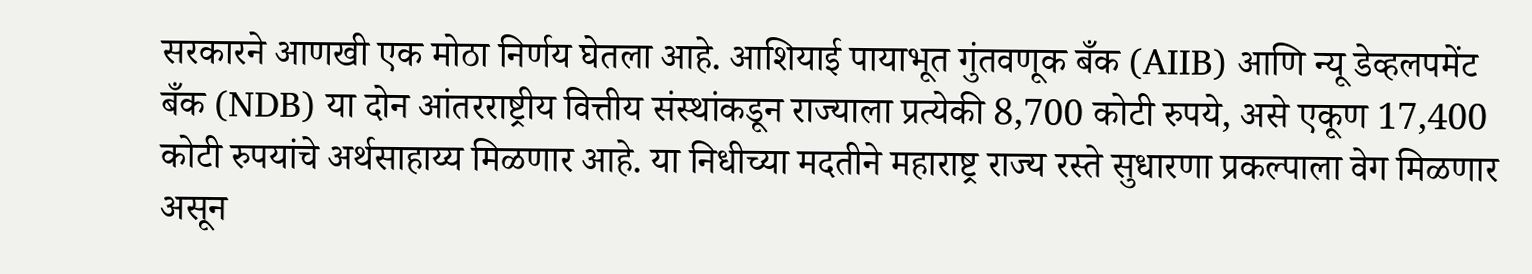सरकारने आणखी एक मोठा निर्णय घेतला आहे. आशियाई पायाभूत गुंतवणूक बँक (AIIB) आणि न्यू डेव्हलपमेंट बँक (NDB) या दोन आंतरराष्ट्रीय वित्तीय संस्थांकडून राज्याला प्रत्येकी 8,700 कोटी रुपये, असे एकूण 17,400 कोटी रुपयांचे अर्थसाहाय्य मिळणार आहे. या निधीच्या मदतीने महाराष्ट्र राज्य रस्ते सुधारणा प्रकल्पाला वेग मिळणार असून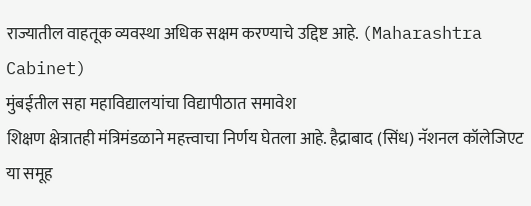राज्यातील वाहतूक व्यवस्था अधिक सक्षम करण्याचे उद्दिष्ट आहे. (Maharashtra Cabinet)
मुंबईतील सहा महाविद्यालयांचा विद्यापीठात समावेश
शिक्षण क्षेत्रातही मंत्रिमंडळाने महत्त्वाचा निर्णय घेतला आहे. हैद्राबाद (सिंध) नॅशनल कॉलेजिएट या समूह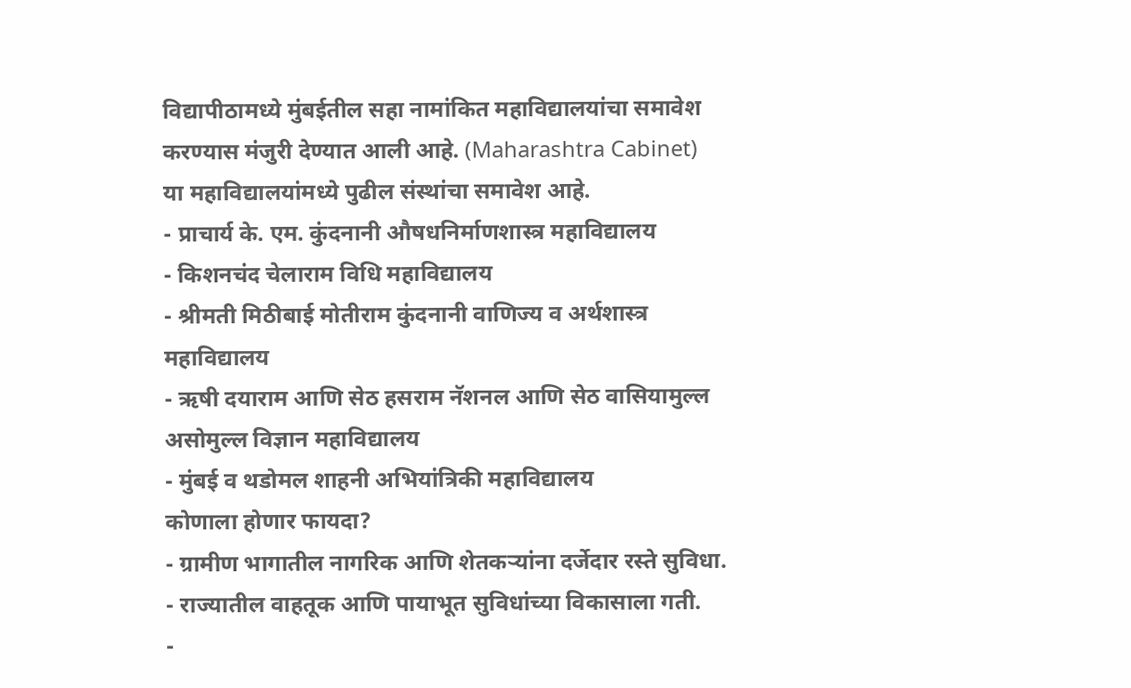विद्यापीठामध्ये मुंबईतील सहा नामांकित महाविद्यालयांचा समावेश करण्यास मंजुरी देण्यात आली आहे. (Maharashtra Cabinet)
या महाविद्यालयांमध्ये पुढील संस्थांचा समावेश आहे.
- प्राचार्य के. एम. कुंदनानी औषधनिर्माणशास्त्र महाविद्यालय
- किशनचंद चेलाराम विधि महाविद्यालय
- श्रीमती मिठीबाई मोतीराम कुंदनानी वाणिज्य व अर्थशास्त्र महाविद्यालय
- ऋषी दयाराम आणि सेठ हसराम नॅशनल आणि सेठ वासियामुल्ल असोमुल्ल विज्ञान महाविद्यालय
- मुंबई व थडोमल शाहनी अभियांत्रिकी महाविद्यालय
कोणाला होणार फायदा?
- ग्रामीण भागातील नागरिक आणि शेतकऱ्यांना दर्जेदार रस्ते सुविधा.
- राज्यातील वाहतूक आणि पायाभूत सुविधांच्या विकासाला गती.
-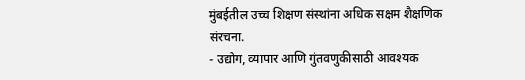मुंबईतील उच्च शिक्षण संस्थांना अधिक सक्षम शैक्षणिक संरचना.
- उद्योग, व्यापार आणि गुंतवणुकीसाठी आवश्यक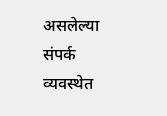असलेल्या संपर्क व्यवस्थेत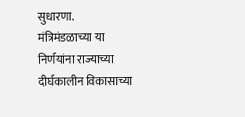सुधारणा.
मंत्रिमंडळाच्या या निर्णयांना राज्याच्या दीर्घकालीन विकासाच्या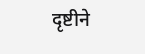दृष्टीने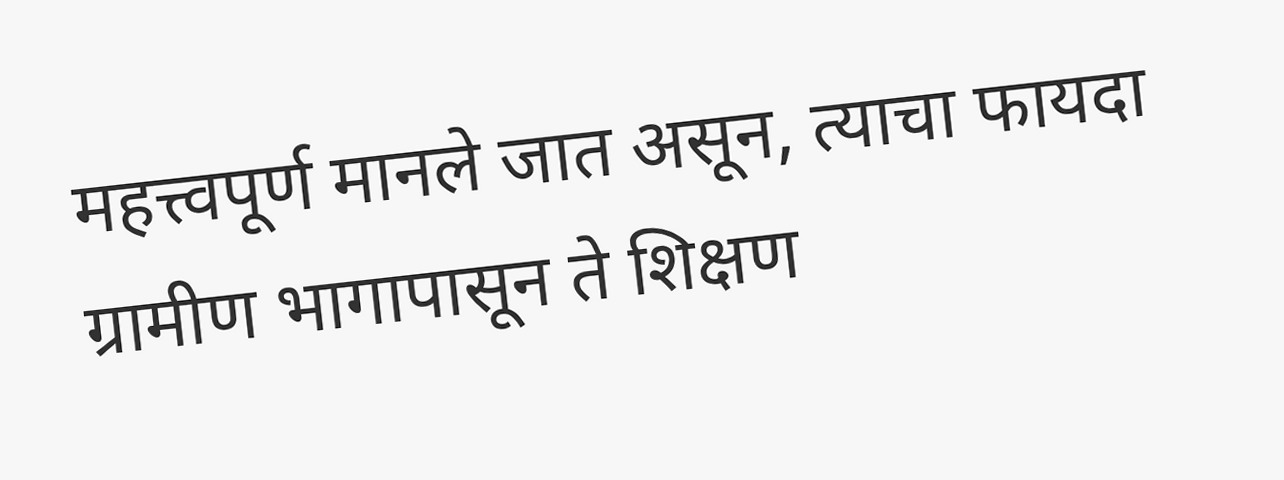महत्त्वपूर्ण मानले जात असून, त्याचा फायदा ग्रामीण भागापासून ते शिक्षण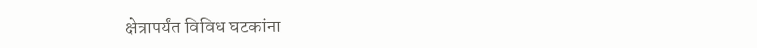क्षेत्रापर्यंत विविध घटकांना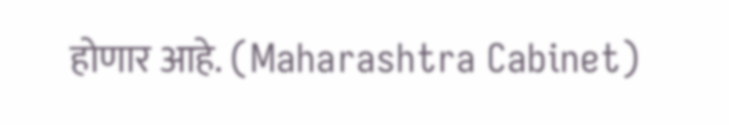होणार आहे. (Maharashtra Cabinet)